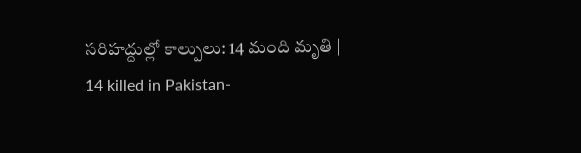సరిహద్దుల్లో కాల్పులు: 14 మంది మృతి | 14 killed in Pakistan-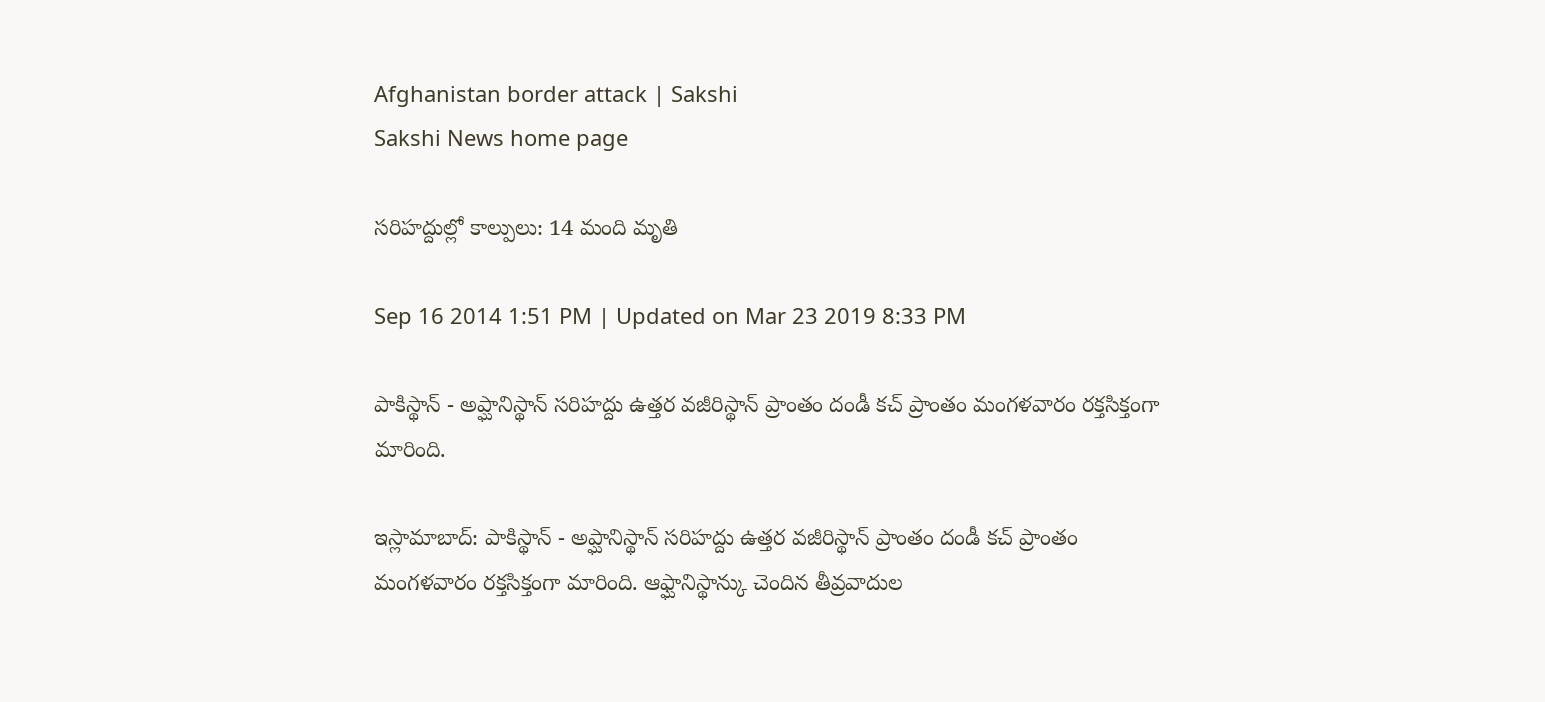Afghanistan border attack | Sakshi
Sakshi News home page

సరిహద్దుల్లో కాల్పులు: 14 మంది మృతి

Sep 16 2014 1:51 PM | Updated on Mar 23 2019 8:33 PM

పాకిస్థాన్ - అప్ఘానిస్థాన్ సరిహద్దు ఉత్తర వజీరిస్థాన్ ప్రాంతం దండీ కచ్ ప్రాంతం మంగళవారం రక్తసిక్తంగా మారింది.

ఇస్లామాబాద్: పాకిస్థాన్ - అప్ఘానిస్థాన్ సరిహద్దు ఉత్తర వజీరిస్థాన్ ప్రాంతం దండీ కచ్ ప్రాంతం మంగళవారం రక్తసిక్తంగా మారింది. ఆఫ్ఘానిస్థాన్కు చెందిన తీవ్రవాదుల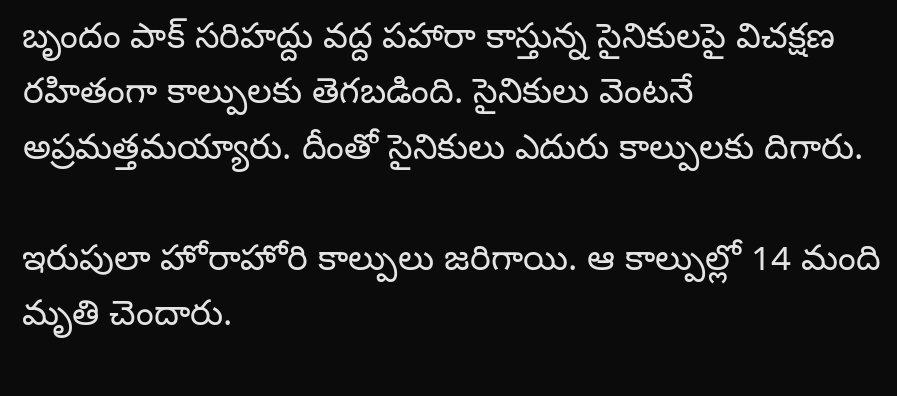బృందం పాక్ సరిహద్దు వద్ద పహారా కాస్తున్న సైనికులపై విచక్షణ రహితంగా కాల్పులకు తెగబడింది. సైనికులు వెంటనే అప్రమత్తమయ్యారు. దీంతో సైనికులు ఎదురు కాల్పులకు దిగారు.

ఇరుపులా హోరాహోరి కాల్పులు జరిగాయి. ఆ కాల్పుల్లో 14 మంది మృతి చెందారు.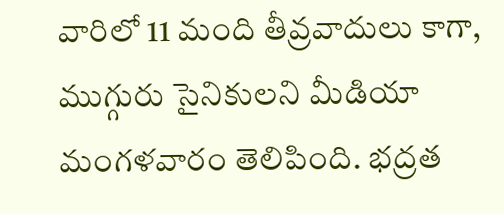వారిలో 11 మంది తీవ్రవాదులు కాగా, ముగ్గురు సైనికులని మీడియా మంగళవారం తెలిపింది. భద్రత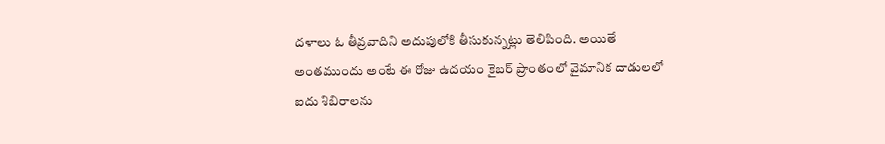దళాలు ఓ తీవ్రవాదిని అదుపులోకి తీసుకున్నట్లు తెలిపింది. అయితే అంతముందు అంటే ఈ రోజు ఉదయం కైబర్ ప్రాంతంలో వైమానిక దాడులలో ఐదు శిబిరాలను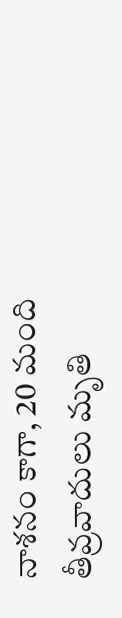నాశనం కాగా, 20 మంది తీవ్రవాదులు మృతి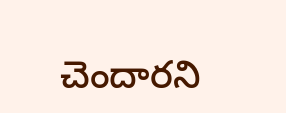చెందారని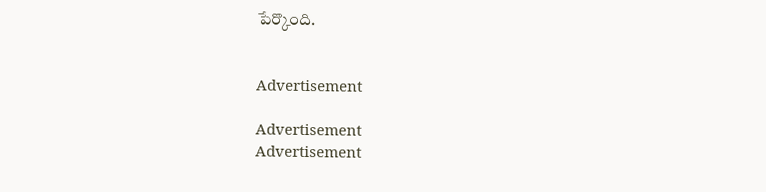పేర్కొంది.


Advertisement

Advertisement
Advertisement